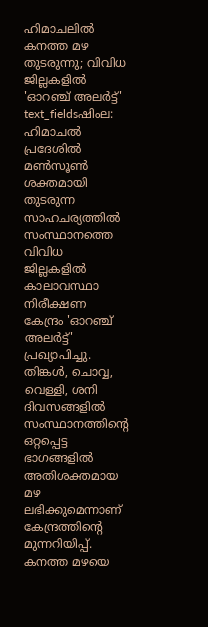ഹിമാചലിൽ കനത്ത മഴ തുടരുന്നു; വിവിധ ജില്ലകളിൽ 'ഓറഞ്ച് അലർട്ട്'
text_fieldsഷിംല: ഹിമാചൽ പ്രദേശിൽ മൺസൂൺ ശക്തമായി തുടരുന്ന സാഹചര്യത്തിൽ സംസ്ഥാനത്തെ വിവിധ ജില്ലകളിൽ കാലാവസ്ഥാ നിരീക്ഷണ കേന്ദ്രം 'ഓറഞ്ച് അലർട്ട്' പ്രഖ്യാപിച്ചു. തിങ്കൾ, ചൊവ്വ, വെള്ളി, ശനി ദിവസങ്ങളിൽ സംസ്ഥാനത്തിന്റെ ഒറ്റപ്പെട്ട ഭാഗങ്ങളിൽ അതിശക്തമായ മഴ ലഭിക്കുമെന്നാണ് കേന്ദ്രത്തിന്റെ മുന്നറിയിപ്പ്.
കനത്ത മഴയെ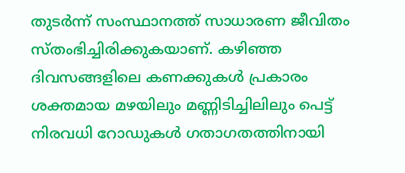തുടർന്ന് സംസ്ഥാനത്ത് സാധാരണ ജീവിതം സ്തംഭിച്ചിരിക്കുകയാണ്. കഴിഞ്ഞ ദിവസങ്ങളിലെ കണക്കുകൾ പ്രകാരം ശക്തമായ മഴയിലും മണ്ണിടിച്ചിലിലും പെട്ട് നിരവധി റോഡുകൾ ഗതാഗതത്തിനായി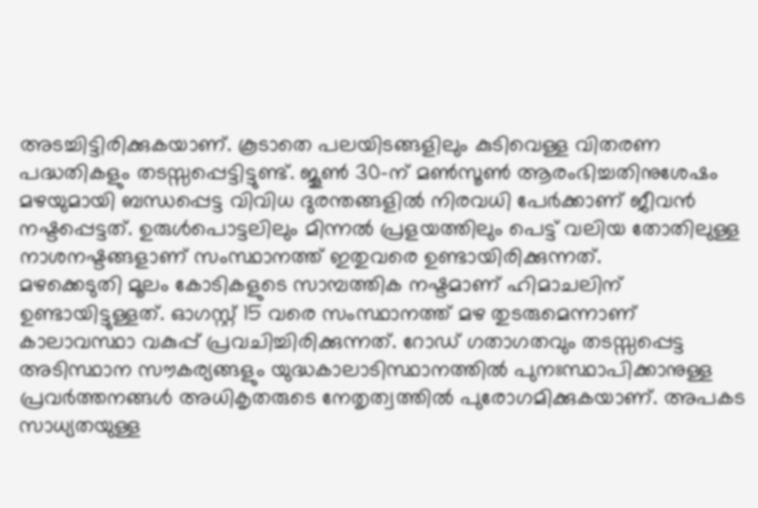അടച്ചിട്ടിരിക്കുകയാണ്. കൂടാതെ പലയിടങ്ങളിലും കുടിവെള്ള വിതരണ പദ്ധതികളും തടസ്സപ്പെട്ടിട്ടുണ്ട്. ജൂൺ 30-ന് മൺസൂൺ ആരംഭിച്ചതിനുശേഷം മഴയുമായി ബന്ധപ്പെട്ട വിവിധ ദുരന്തങ്ങളിൽ നിരവധി പേർക്കാണ് ജീവൻ നഷ്ടപ്പെട്ടത്. ഉരുൾപൊട്ടലിലും മിന്നൽ പ്രളയത്തിലും പെട്ട് വലിയ തോതിലുള്ള നാശനഷ്ടങ്ങളാണ് സംസ്ഥാനത്ത് ഇതുവരെ ഉണ്ടായിരിക്കുന്നത്.
മഴക്കെടുതി മൂലം കോടികളുടെ സാമ്പത്തിക നഷ്ടമാണ് ഹിമാചലിന് ഉണ്ടായിട്ടുള്ളത്. ഓഗസ്റ്റ് 15 വരെ സംസ്ഥാനത്ത് മഴ തുടരുമെന്നാണ് കാലാവസ്ഥാ വകുപ്പ് പ്രവചിച്ചിരിക്കുന്നത്. റോഡ് ഗതാഗതവും തടസ്സപ്പെട്ട അടിസ്ഥാന സൗകര്യങ്ങളും യുദ്ധകാലാടിസ്ഥാനത്തിൽ പുനഃസ്ഥാപിക്കാനുള്ള പ്രവർത്തനങ്ങൾ അധികൃതരുടെ നേതൃത്വത്തിൽ പുരോഗമിക്കുകയാണ്. അപകട സാധ്യതയുള്ള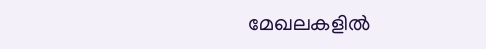മേഖലകളിൽ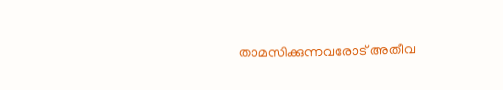താമസിക്കുന്നവരോട് അതീവ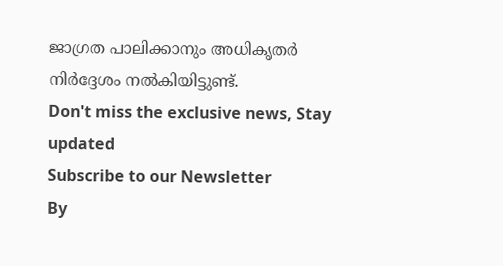ജാഗ്രത പാലിക്കാനും അധികൃതർ നിർദ്ദേശം നൽകിയിട്ടുണ്ട്.
Don't miss the exclusive news, Stay updated
Subscribe to our Newsletter
By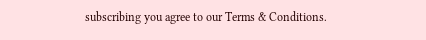subscribing you agree to our Terms & Conditions.